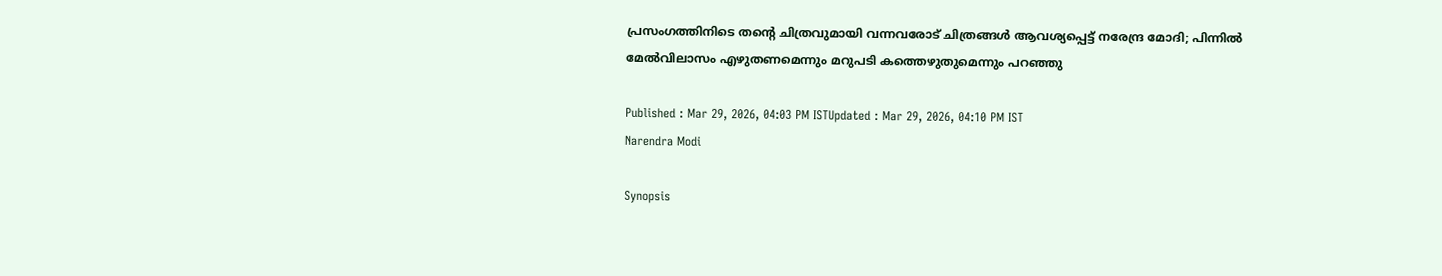പ്രസംഗത്തിനിടെ തന്റെ ചിത്രവുമായി വന്നവരോട് ചിത്രങ്ങൾ ആവശ്യപ്പെട്ട് നരേന്ദ്ര മോദി; പിന്നിൽ മേൽവിലാസം എഴുതണമെന്നും മറുപടി കത്തെഴുതുമെന്നും പറഞ്ഞു

Published : Mar 29, 2026, 04:03 PM ISTUpdated : Mar 29, 2026, 04:10 PM IST
Narendra Modi

Synopsis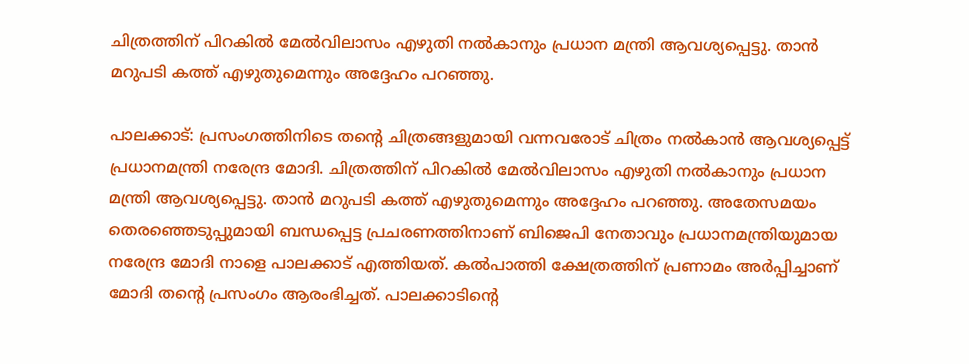ചിത്രത്തിന് പിറകിൽ മേൽവിലാസം എഴുതി നൽകാനും പ്രധാന മന്ത്രി ആവശ്യപ്പെട്ടു. താൻ മറുപടി കത്ത് എഴുതുമെന്നും അദ്ദേഹം പറഞ്ഞു.

പാലക്കാട്: പ്രസംഗത്തിനിടെ തന്റെ ചിത്രങ്ങളുമായി വന്നവരോട് ചിത്രം നൽകാൻ ആവശ്യപ്പെട്ട് പ്രധാനമന്ത്രി നരേന്ദ്ര മോദി. ചിത്രത്തിന് പിറകിൽ മേൽവിലാസം എഴുതി നൽകാനും പ്രധാന മന്ത്രി ആവശ്യപ്പെട്ടു. താൻ മറുപടി കത്ത് എഴുതുമെന്നും അദ്ദേഹം പറഞ്ഞു. അതേസമയം തെരഞ്ഞെടുപ്പുമായി ബന്ധപ്പെട്ട പ്രചരണത്തിനാണ് ബിജെപി നേതാവും പ്രധാനമന്ത്രിയുമായ നരേന്ദ്ര മോദി നാളെ പാലക്കാട് എത്തിയത്. കൽപാത്തി ക്ഷേത്രത്തിന് പ്രണാമം അർപ്പിച്ചാണ് മോദി തന്‍റെ പ്രസംഗം ആരംഭിച്ചത്. പാലക്കാടിൻ്റെ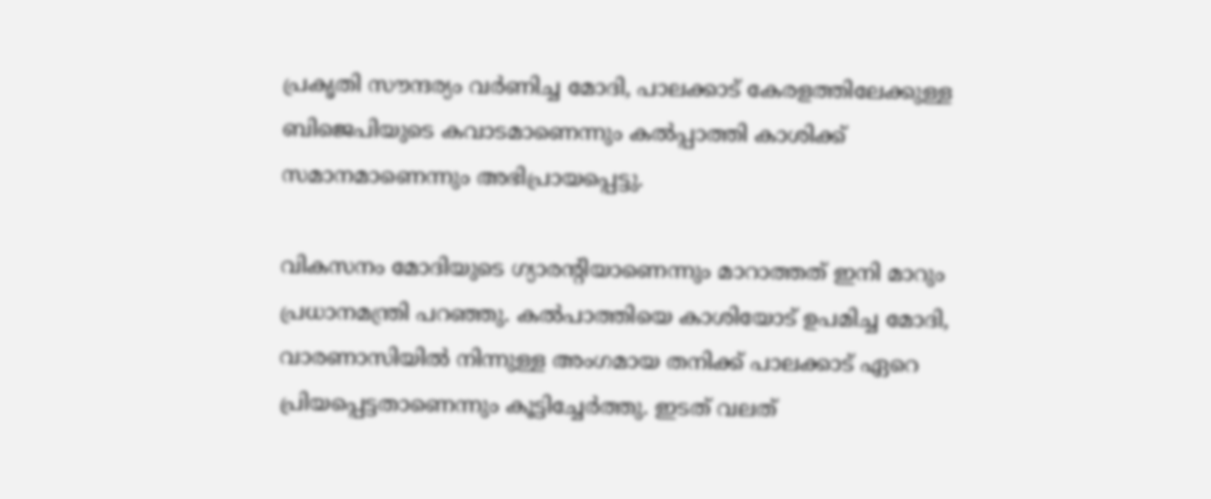പ്രകൃതി സൗന്ദര്യം വർണിച്ച മോദി, പാലക്കാട് കേരളത്തിലേക്കുള്ള ബിജെപിയുടെ കവാടമാണെന്നും കൽപ്പാത്തി കാശിക്ക് സമാനമാണെന്നും അഭിപ്രായപ്പെട്ടു.

വികസനം മോദിയുടെ ഗ്യാരന്‍റിയാണെന്നും മാറാത്തത് ഇനി മാറും പ്രധാനമന്ത്രി പറഞ്ഞു. കല്‍പാത്തിയെ കാശിയോട് ഉപമിച്ച മോദി, വാരണാസിയില്‍ നിന്നുള്ള അംഗമായ തനിക്ക് പാലക്കാട് ഏറെ പ്രിയപ്പെട്ടതാണെന്നും കൂട്ടിച്ചേര്‍ത്തു. ഇടത് വലത്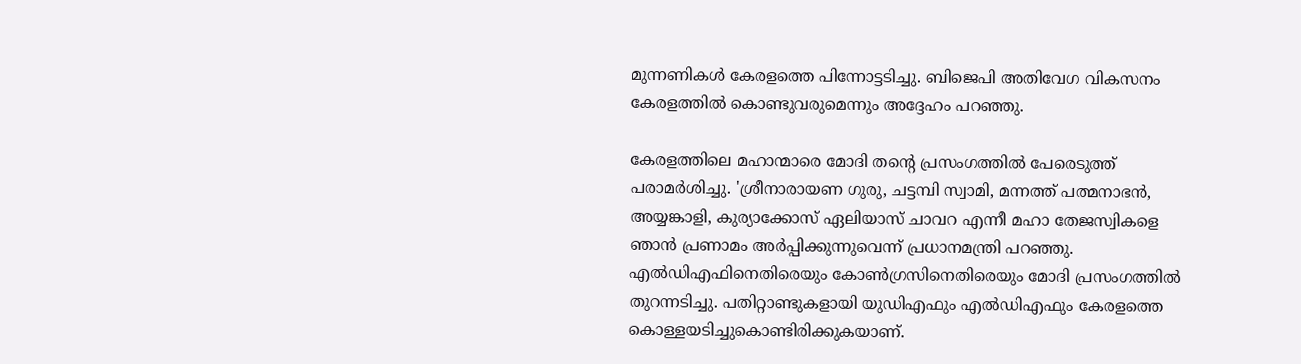മുന്നണികള്‍ കേരളത്തെ പിന്നോട്ടടിച്ചു. ബിജെപി അതിവേഗ വികസനം കേരളത്തില്‍ കൊണ്ടുവരുമെന്നും അദ്ദേഹം പറഞ്ഞു.

കേരളത്തിലെ മഹാന്മാരെ മോദി തന്‍റെ പ്രസംഗത്തില്‍ പേരെടുത്ത് പരാമർശിച്ചു. 'ശ്രീനാരായണ ഗുരു, ചട്ടമ്പി സ്വാമി, മന്നത്ത് പത്മനാഭൻ, അയ്യങ്കാളി, കുര്യാക്കോസ് ഏലിയാസ് ചാവറ എന്നീ മഹാ തേജസ്വികളെ ഞാൻ പ്രണാമം അർപ്പിക്കുന്നുവെന്ന് പ്രധാനമന്ത്രി പറഞ്ഞു. എല്‍ഡിഎഫിനെതിരെയും കോണ്‍ഗ്രസിനെതിരെയും മോദി പ്രസംഗത്തില്‍ തുറന്നടിച്ചു. പതിറ്റാണ്ടുകളായി യുഡിഎഫും എൽഡിഎഫും കേരളത്തെ കൊള്ളയടിച്ചുകൊണ്ടിരിക്കുകയാണ്.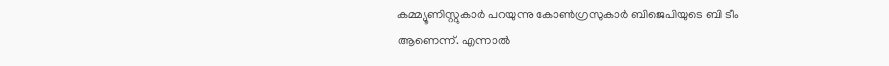കമ്മ്യൂണിസ്റ്റുകാർ പറയുന്നു കോൺഗ്രസുകാർ ബിജെപിയുടെ ബി ടീം ആണെന്ന്. എന്നാൽ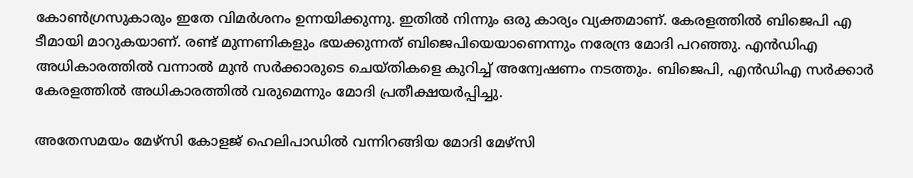കോൺഗ്രസുകാരും ഇതേ വിമർശനം ഉന്നയിക്കുന്നു. ഇതിൽ നിന്നും ഒരു കാര്യം വ്യക്തമാണ്. കേരളത്തിൽ ബിജെപി എ ടീമായി മാറുകയാണ്. രണ്ട് മുന്നണികളും ഭയക്കുന്നത് ബിജെപിയെയാണെന്നും നരേന്ദ്ര മോദി പറഞ്ഞു. എൻഡിഎ അധികാരത്തിൽ വന്നാൽ മുൻ സർക്കാരുടെ ചെയ്തികളെ കുറിച്ച് അന്വേഷണം നടത്തും. ബിജെപി, എൻഡിഎ സർക്കാർ കേരളത്തിൽ അധികാരത്തിൽ വരുമെന്നും മോദി പ്രതീക്ഷയര്‍പ്പിച്ചു.

അതേസമയം മേഴ്സി കോളജ് ഹെലിപാഡിൽ വന്നിറങ്ങിയ മോദി മേഴ്സി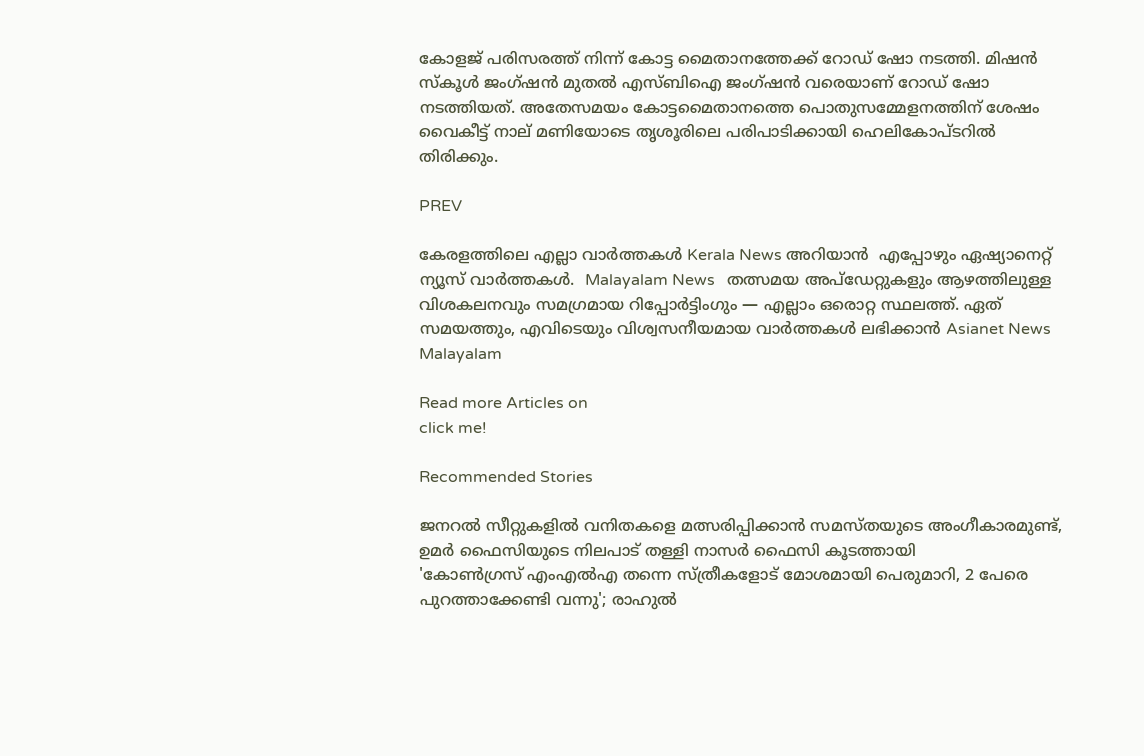കോളജ് പരിസരത്ത് നിന്ന് കോട്ട മൈതാനത്തേക്ക് റോഡ് ഷോ നടത്തി. മിഷൻ സ്കൂൾ ജംഗ്ഷൻ മുതൽ എസ്ബിഐ ജംഗ്ഷൻ വരെയാണ് റോഡ് ഷോ നടത്തിയത്. അതേസമയം കോട്ടമൈതാനത്തെ പൊതുസമ്മേളനത്തിന് ശേഷം വൈകീട്ട് നാല് മണിയോടെ തൃശൂരിലെ പരിപാടിക്കായി ഹെലികോപ്ടറിൽ തിരിക്കും.

PREV

കേരളത്തിലെ എല്ലാ വാർത്തകൾ Kerala News അറിയാൻ  എപ്പോഴും ഏഷ്യാനെറ്റ് ന്യൂസ് വാർത്തകൾ.  Malayalam News   തത്സമയ അപ്‌ഡേറ്റുകളും ആഴത്തിലുള്ള വിശകലനവും സമഗ്രമായ റിപ്പോർട്ടിംഗും — എല്ലാം ഒരൊറ്റ സ്ഥലത്ത്. ഏത് സമയത്തും, എവിടെയും വിശ്വസനീയമായ വാർത്തകൾ ലഭിക്കാൻ Asianet News Malayalam

Read more Articles on
click me!

Recommended Stories

ജനറൽ സീറ്റുകളിൽ വനിതകളെ മത്സരിപ്പിക്കാൻ സമസ്തയുടെ അംഗീകാരമുണ്ട്, ഉമർ ഫൈസിയുടെ നിലപാട് തള്ളി നാസർ ഫൈസി കൂടത്തായി
'കോണ്‍ഗ്രസ് എംഎൽഎ തന്നെ സ്ത്രീകളോട് മോശമായി പെരുമാറി, 2 പേരെ പുറത്താക്കേണ്ടി വന്നു'; രാഹുൽ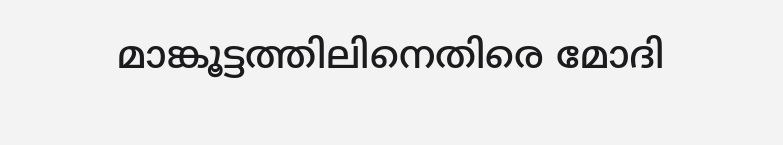മാങ്കൂട്ടത്തിലിനെതിരെ മോദി